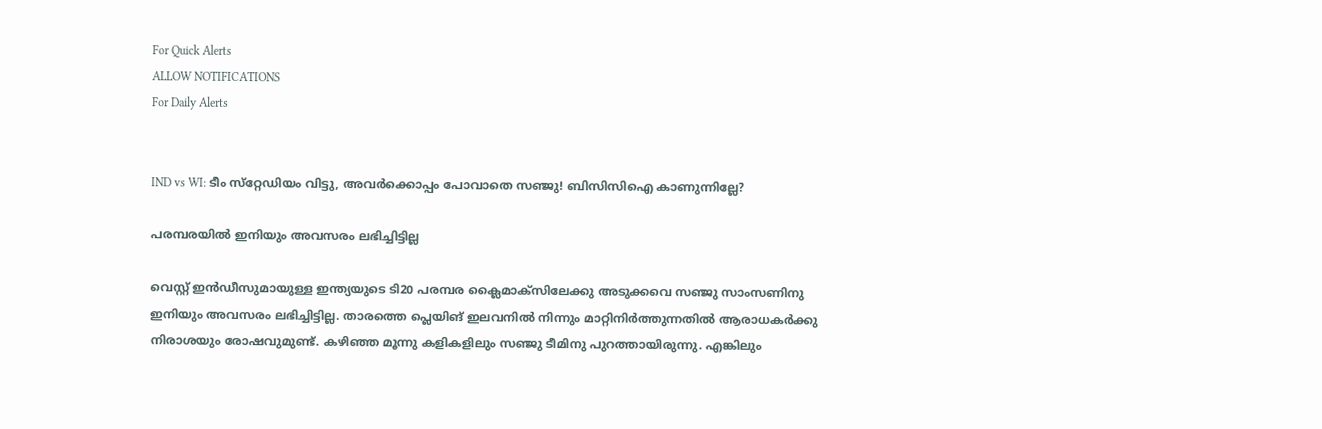For Quick Alerts
ALLOW NOTIFICATIONS
For Daily Alerts


IND vs WI: ടീം സ്‌റ്റേഡിയം വിട്ടു, അവര്‍ക്കൊപ്പം പോവാതെ സഞ്ജു! ബിസിസിഐ കാണുന്നില്ലേ?

പരമ്പരയില്‍ ഇനിയും അവസരം ലഭിച്ചിട്ടില്ല

വെസ്റ്റ് ഇന്‍ഡീസുമായുള്ള ഇന്ത്യയുടെ ടി20 പരമ്പര ക്ലൈമാക്‌സിലേക്കു അടുക്കവെ സഞ്ജു സാംസണിനു ഇനിയും അവസരം ലഭിച്ചിട്ടില്ല. താരത്തെ പ്ലെയിങ് ഇലവനില്‍ നിന്നും മാറ്റിനിര്‍ത്തുന്നതില്‍ ആരാധകര്‍ക്കു നിരാശയും രോഷവുമുണ്ട്. കഴിഞ്ഞ മൂന്നു കളികളിലും സഞ്ജു ടീമിനു പുറത്തായിരുന്നു. എങ്കിലും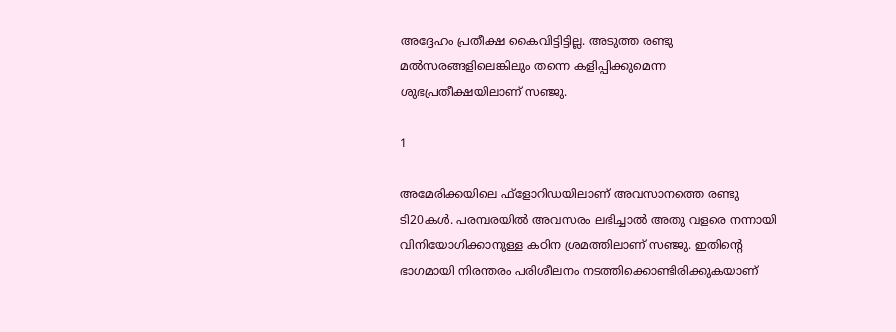അദ്ദേഹം പ്രതീക്ഷ കൈവിട്ടിട്ടില്ല. അടുത്ത രണ്ടു മല്‍സരങ്ങളിലെങ്കിലും തന്നെ കളിപ്പിക്കുമെന്ന ശുഭപ്രതീക്ഷയിലാണ് സഞ്ജു.

1

അമേരിക്കയിലെ ഫ്‌ളോറിഡയിലാണ് അവസാനത്തെ രണ്ടു ടി20കള്‍. പരമ്പരയില്‍ അവസരം ലഭിച്ചാല്‍ അതു വളരെ നന്നായി വിനിയോഗിക്കാനുള്ള കഠിന ശ്രമത്തിലാണ് സഞ്ജു. ഇതിന്റെ ഭാഗമായി നിരന്തരം പരിശീലനം നടത്തിക്കൊണ്ടിരിക്കുകയാണ്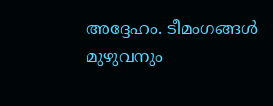അദ്ദേഹം. ടീമംഗങ്ങള്‍ മുഴുവനും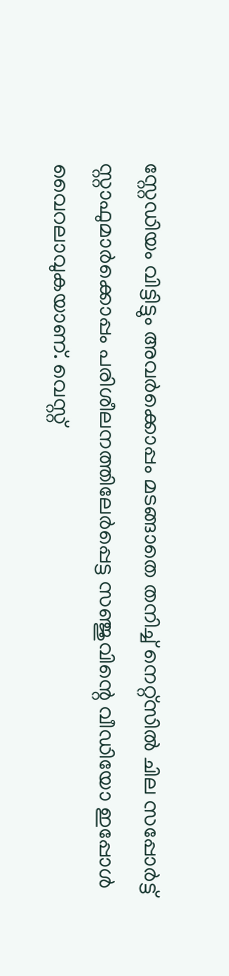സ്റ്റേഡിയം വിട്ടിട്ടും അവര്‍ക്കൊപ്പം മടങ്ങാതെ തനിച്ച് നെറ്റ്‌സില്‍ ചില സപ്പോര്‍ട്ട് സ്റ്റാഫുമാര്‍ക്കൊപ്പം പരിശീലനത്തിലേര്‍പ്പെട്ട സഞ്ജുവിന്റെ വീഡിയോ ഇപ്പോള്‍ വൈറലാവുകയാണ്. വെസ്റ്റ്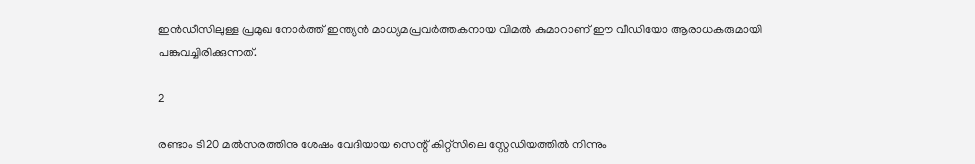ഇന്‍ഡീസിലുള്ള പ്രമുഖ നോര്‍ത്ത് ഇന്ത്യന്‍ മാധ്യമപ്രവര്‍ത്തകനായ വിമല്‍ കുമാറാണ് ഈ വീഡിയോ ആരാധകരുമായി പങ്കുവച്ചിരിക്കുന്നത്.

2

രണ്ടാം ടി20 മല്‍സരത്തിനു ശേഷം വേദിയായ സെന്റ് കിറ്റ്‌സിലെ സ്റ്റേഡിയത്തില്‍ നിന്നും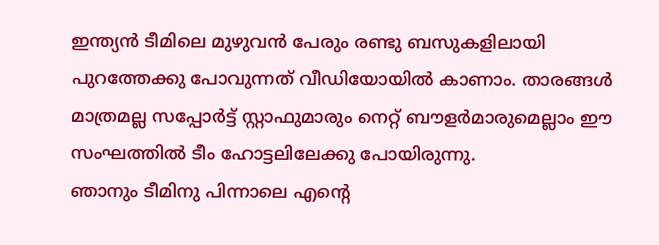ഇന്ത്യന്‍ ടീമിലെ മുഴുവന്‍ പേരും രണ്ടു ബസുകളിലായി പുറത്തേക്കു പോവുന്നത് വീഡിയോയില്‍ കാണാം. താരങ്ങള്‍ മാത്രമല്ല സപ്പോര്‍ട്ട് സ്റ്റാഫുമാരും നെറ്റ് ബൗളര്‍മാരുമെല്ലാം ഈ സംഘത്തില്‍ ടീം ഹോട്ടലിലേക്കു പോയിരുന്നു.
ഞാനും ടീമിനു പിന്നാലെ എന്റെ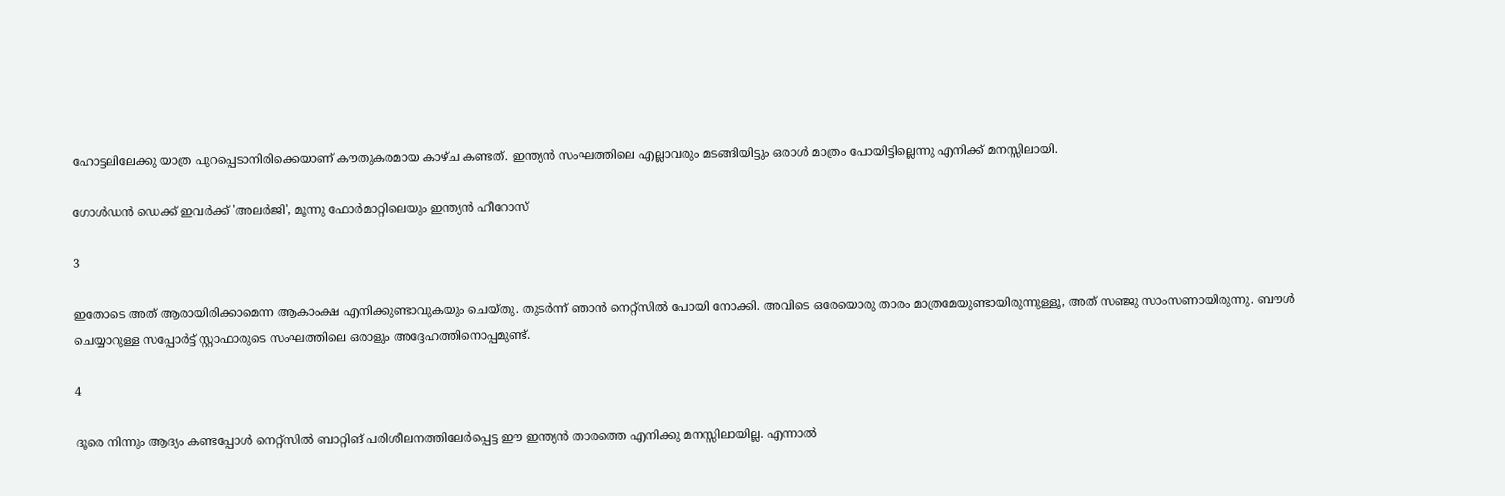ഹോട്ടലിലേക്കു യാത്ര പുറപ്പെടാനിരിക്കെയാണ് കൗതുകരമായ കാഴ്ച കണ്ടത്. ഇന്ത്യന്‍ സംഘത്തിലെ എല്ലാവരും മടങ്ങിയിട്ടും ഒരാള്‍ മാത്രം പോയിട്ടില്ലെന്നു എനിക്ക് മനസ്സിലായി.

ഗോള്‍ഡന്‍ ഡെക്ക് ഇവര്‍ക്ക് 'അലര്‍ജി', മൂന്നു ഫോര്‍മാറ്റിലെയും ഇന്ത്യന്‍ ഹീറോസ്

3

ഇതോടെ അത് ആരായിരിക്കാമെന്ന ആകാംക്ഷ എനിക്കുണ്ടാവുകയും ചെയ്തു. തുടര്‍ന്ന് ഞാന്‍ നെറ്റ്‌സില്‍ പോയി നോക്കി. അവിടെ ഒരേയൊരു താരം മാത്രമേയുണ്ടായിരുന്നുള്ളൂ, അത് സഞ്ജു സാംസണായിരുന്നു. ബൗള്‍ ചെയ്യാറുള്ള സപ്പോര്‍ട്ട് സ്റ്റാഫാരുടെ സംഘത്തിലെ ഒരാളും അദ്ദേഹത്തിനൊപ്പമുണ്ട്.

4

ദൂരെ നിന്നും ആദ്യം കണ്ടപ്പോള്‍ നെറ്റ്‌സില്‍ ബാറ്റിങ് പരിശീലനത്തിലേര്‍പ്പെട്ട ഈ ഇന്ത്യന്‍ താരത്തെ എനിക്കു മനസ്സിലായില്ല. എന്നാല്‍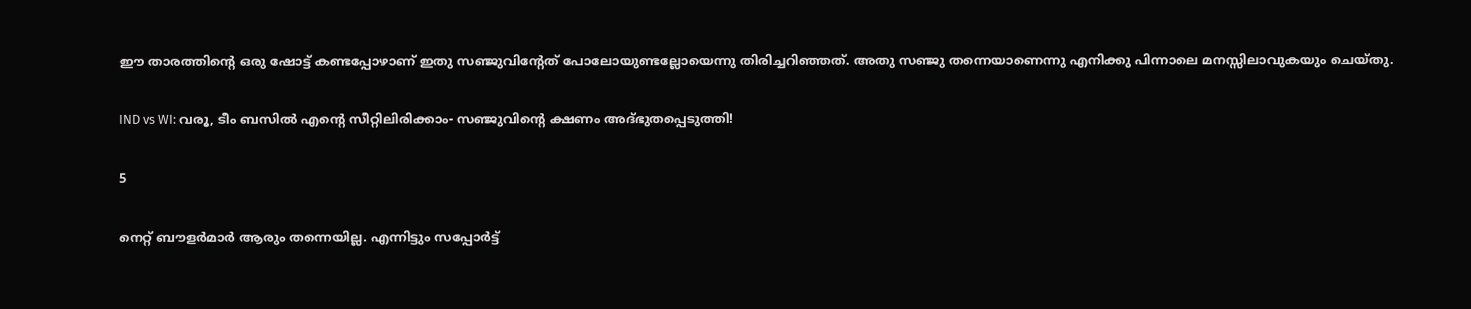ഈ താരത്തിന്റെ ഒരു ഷോട്ട് കണ്ടപ്പോഴാണ് ഇതു സഞ്ജുവിന്റേത് പോലോയുണ്ടല്ലോയെന്നു തിരിച്ചറിഞ്ഞത്. അതു സഞ്ജു തന്നെയാണെന്നു എനിക്കു പിന്നാലെ മനസ്സിലാവുകയും ചെയ്തു.

IND vs WI: വരൂ, ടീം ബസില്‍ എന്റെ സീറ്റിലിരിക്കാം- സഞ്ജുവിന്റെ ക്ഷണം അദ്ഭുതപ്പെടുത്തി!

5

നെറ്റ് ബൗളര്‍മാര്‍ ആരും തന്നെയില്ല. എന്നിട്ടും സപ്പോര്‍ട്ട്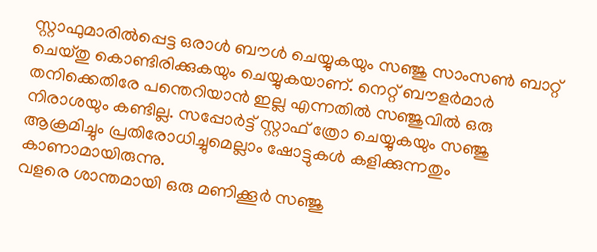സ്റ്റാഫുമാരില്‍പ്പെട്ട ഒരാള്‍ ബൗള്‍ ചെയ്യുകയും സഞ്ജു സാംസണ്‍ ബാറ്റ് ചെയ്തു കൊണ്ടിരിക്കുകയും ചെയ്യുകയാണ്. നെറ്റ് ബൗളര്‍മാര്‍ തനിക്കെതിരേ പന്തെറിയാന്‍ ഇല്ല എന്നതില്‍ സഞ്ജുവില്‍ ഒരു നിരാശയും കണ്ടില്ല. സപ്പോര്‍ട്ട് സ്റ്റാഫ് ത്രോ ചെയ്യുകയും സഞ്ജു ആക്രമിച്ചും പ്രതിരോധിച്ചുമെല്ലാം ഷോട്ടുകള്‍ കളിക്കുന്നതും കാണാമായിരുന്നു.
വളരെ ശാന്തമായി ഒരു മണിക്കൂര്‍ സഞ്ജു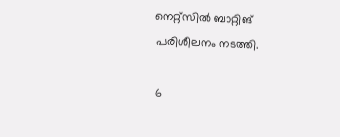നെറ്റ്‌സില്‍ ബാറ്റിങ് പരിശീലനം നടത്തി.

6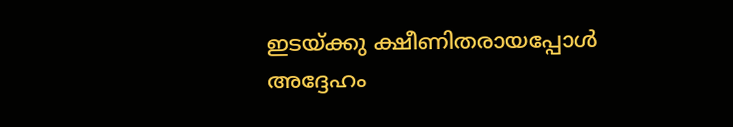ഇടയ്ക്കു ക്ഷീണിതരായപ്പോള്‍ അദ്ദേഹം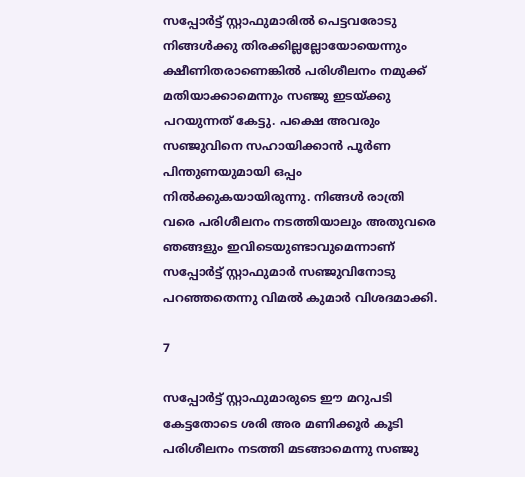സപ്പോര്‍ട്ട് സ്റ്റാഫുമാരില്‍ പെട്ടവരോടു നിങ്ങള്‍ക്കു തിരക്കില്ലല്ലോയോയെന്നും ക്ഷീണിതരാണെങ്കില്‍ പരിശീലനം നമുക്ക് മതിയാക്കാമെന്നും സഞ്ജു ഇടയ്ക്കു പറയുന്നത് കേട്ടു. പക്ഷെ അവരും സഞ്ജുവിനെ സഹായിക്കാന്‍ പൂര്‍ണ പിന്തുണയുമായി ഒപ്പം നില്‍ക്കുകയായിരുന്നു. നിങ്ങള്‍ രാത്രി വരെ പരിശീലനം നടത്തിയാലും അതുവരെ ഞങ്ങളും ഇവിടെയുണ്ടാവുമെന്നാണ് സപ്പോര്‍ട്ട് സ്റ്റാഫുമാര്‍ സഞ്ജുവിനോടു പറഞ്ഞതെന്നു വിമല്‍ കുമാര്‍ വിശദമാക്കി.

7

സപ്പോര്‍ട്ട് സ്റ്റാഫുമാരുടെ ഈ മറുപടി കേട്ടതോടെ ശരി അര മണിക്കൂര്‍ കൂടി പരിശീലനം നടത്തി മടങ്ങാമെന്നു സഞ്ജു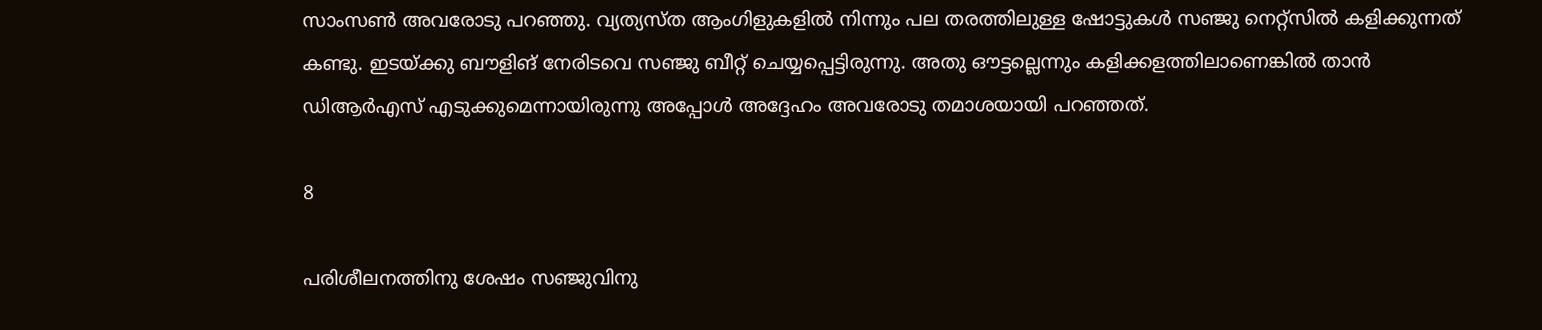സാംസണ്‍ അവരോടു പറഞ്ഞു. വ്യത്യസ്ത ആംഗിളുകളില്‍ നിന്നും പല തരത്തിലുള്ള ഷോട്ടുകള്‍ സഞ്ജു നെറ്റ്‌സില്‍ കളിക്കുന്നത് കണ്ടു. ഇടയ്ക്കു ബൗളിങ് നേരിടവെ സഞ്ജു ബീറ്റ് ചെയ്യപ്പെട്ടിരുന്നു. അതു ഔട്ടല്ലെന്നും കളിക്കളത്തിലാണെങ്കില്‍ താന്‍ ഡിആര്‍എസ് എടുക്കുമെന്നായിരുന്നു അപ്പോള്‍ അദ്ദേഹം അവരോടു തമാശയായി പറഞ്ഞത്.

8

പരിശീലനത്തിനു ശേഷം സഞ്ജുവിനു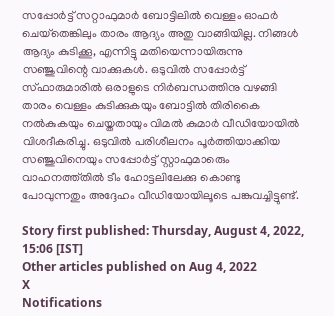സപ്പോര്‍ട്ട് സറ്റാഫുമാര്‍ ബോട്ടിലില്‍ വെള്ളം ഓഫര്‍ ചെയ്‌തെങ്കിലും താരം ആദ്യം അതു വാങ്ങിയില്ല. നിങ്ങള്‍ ആദ്യം കുടിക്കൂ, എന്നിട്ടു മതിയെന്നായിരുന്നു സഞ്ജുവിന്റെ വാക്കുകള്‍. ഒടുവില്‍ സപ്പോര്‍ട്ട് സ്ഫാരുമാരില്‍ ഒരാളുടെ നിര്‍ബന്ധത്തിനു വഴങ്ങി താരം വെള്ളം കുടിക്കുകയും ബോട്ടില്‍ തിരികൈ നല്‍കുകയും ചെയ്തതായും വിമല്‍ കുമാര്‍ വീഡിയോയില്‍ വിശദീകരിച്ചു. ഒടുവില്‍ പരിശീലനം പൂര്‍ത്തിയാക്കിയ സഞ്ജുവിനെയും സപ്പോര്‍ട്ട് സ്റ്റാഫുമാരെും വാഹനത്ത്തില്‍ ടീം ഹോട്ടലിലേക്കു കൊണ്ടു പോവുന്നതും അദ്ദേഹം വീഡിയോയിലൂടെ പങ്കുവച്ചിട്ടുണ്ട്.

Story first published: Thursday, August 4, 2022, 15:06 [IST]
Other articles published on Aug 4, 2022
X
Notifications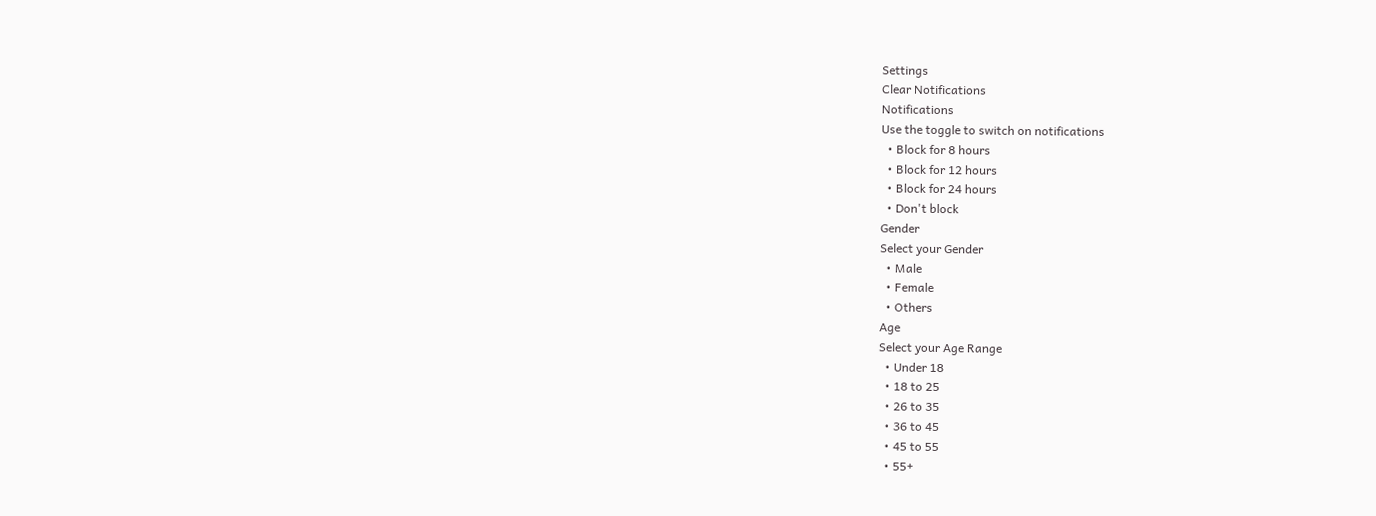Settings
Clear Notifications
Notifications
Use the toggle to switch on notifications
  • Block for 8 hours
  • Block for 12 hours
  • Block for 24 hours
  • Don't block
Gender
Select your Gender
  • Male
  • Female
  • Others
Age
Select your Age Range
  • Under 18
  • 18 to 25
  • 26 to 35
  • 36 to 45
  • 45 to 55
  • 55+